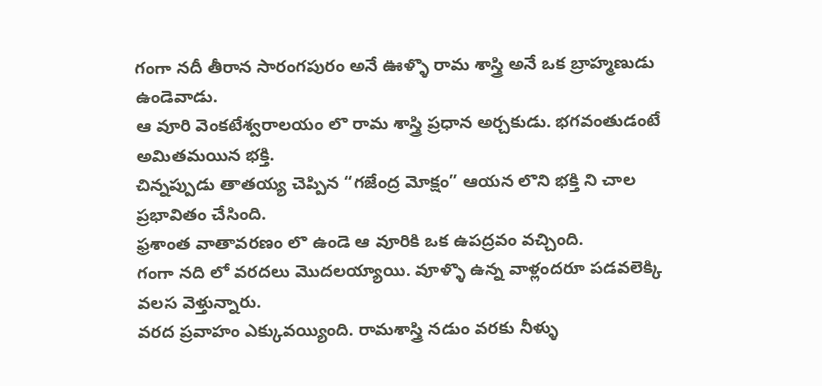గంగా నదీ తీరాన సారంగపురం అనే ఊళ్ళొ రామ శాస్త్రి అనే ఒక బ్రాహ్మణుడు ఉండెవాడు.
ఆ వూరి వెంకటేశ్వరాలయం లొ రామ శాస్త్రి ప్రధాన అర్చకుడు. భగవంతుడంటే అమితమయిన భక్తి.
చిన్నప్పుడు తాతయ్య చెప్పిన “గజేంద్ర మోక్షం” ఆయన లొని భక్తి ని చాల ప్రభావితం చేసింది.
ఫ్రశాంత వాతావరణం లొ ఉండె ఆ వూరికి ఒక ఉపద్రవం వచ్చింది.
గంగా నది లో వరదలు మొదలయ్యాయి. వూళ్ళొ ఉన్న వాళ్లందరూ పడవలెక్కి వలస వెళ్తున్నారు.
వరద ప్రవాహం ఎక్కువయ్యింది. రామశాస్త్రి నడుం వరకు నీళ్ళు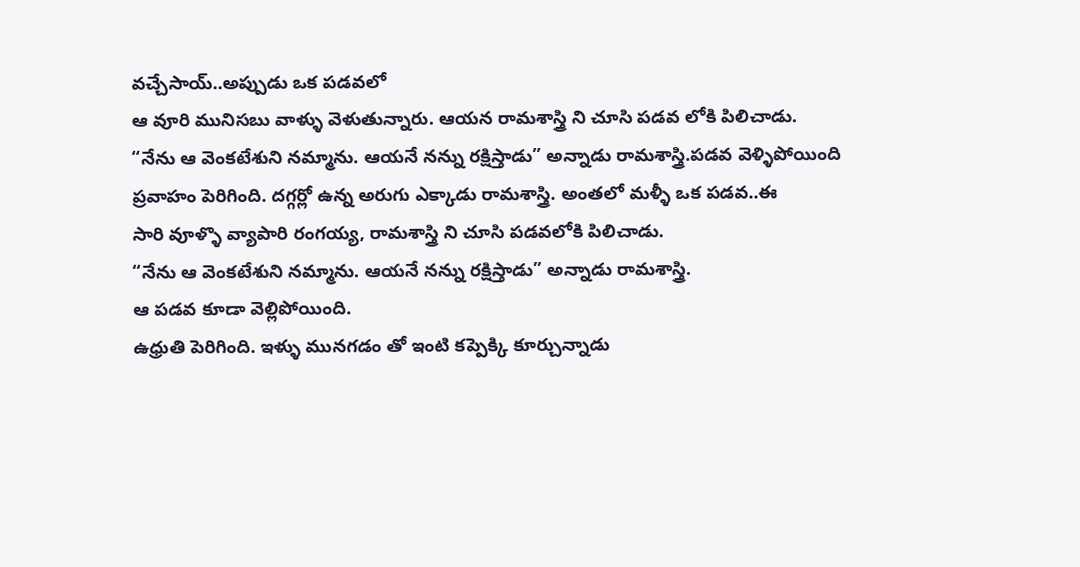వచ్చేసాయ్..అప్పుడు ఒక పడవలో
ఆ వూరి మునిసబు వాళ్ళు వెళుతున్నారు. ఆయన రామశాస్త్రి ని చూసి పడవ లోకి పిలిచాడు.
“నేను ఆ వెంకటేశుని నమ్మాను. ఆయనే నన్ను రక్షిస్తాడు” అన్నాడు రామశాస్త్రి.పడవ వెళ్ళిపోయింది
ప్రవాహం పెరిగింది. దగ్గర్లో ఉన్న అరుగు ఎక్కాడు రామశాస్త్రి. అంతలో మళ్ళీ ఒక పడవ..ఈ
సారి వూళ్ళొ వ్యాపారి రంగయ్య, రామశాస్త్రి ని చూసి పడవలోకి పిలిచాడు.
“నేను ఆ వెంకటేశుని నమ్మాను. ఆయనే నన్ను రక్షిస్తాడు” అన్నాడు రామశాస్త్రి.
ఆ పడవ కూడా వెల్లిపోయింది.
ఉధ్రుతి పెరిగింది. ఇళ్ళు మునగడం తో ఇంటి కప్పెక్కి కూర్చున్నాడు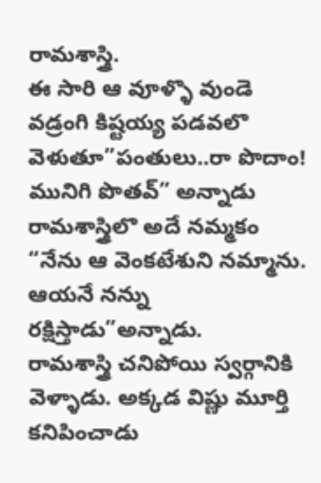రామశాస్త్రి.
ఈ సారి ఆ వూళ్ళొ వుండె వడ్రంగి కిష్టయ్య పడవలొ వెళుతూ”పంతులు..రా పొదాం! మునిగి పొతవ్” అన్నాడు
రామశాస్త్రిలొ అదే నమ్మకం “నేను ఆ వెంకటేశుని నమ్మాను. ఆయనే నన్ను రక్షిస్తాడు”అన్నాడు.
రామశాస్త్రి చనిపోయి స్వర్గానికి వెళ్ళాడు. అక్కడ విష్ణు మూర్తి కనిపించాడు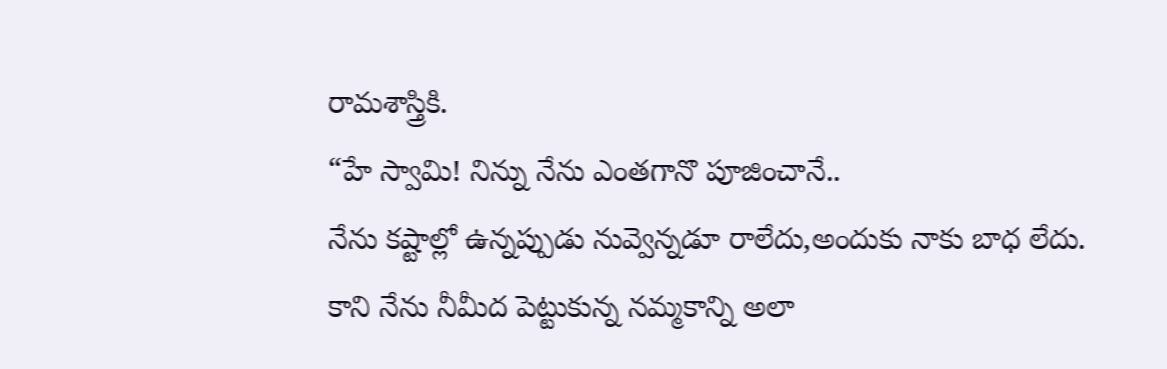రామశాస్త్రికి.
“హే స్వామి! నిన్ను నేను ఎంతగానొ పూజించానే..
నేను కష్టాల్లో ఉన్నప్పుడు నువ్వెన్నడూ రాలేదు,అందుకు నాకు బాధ లేదు.
కాని నేను నీమీద పెట్టుకున్న నమ్మకాన్ని అలా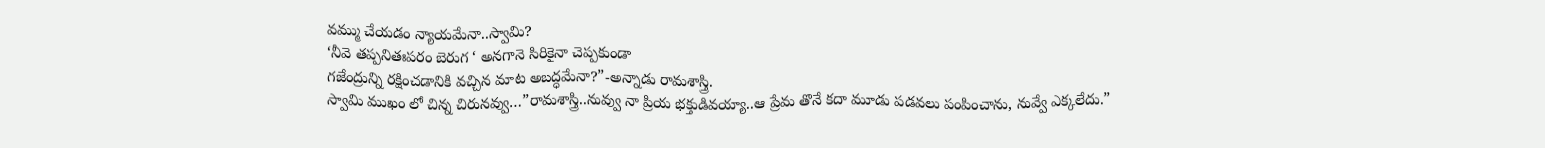వమ్ము చేయడం న్యాయమేనా..స్వామి?
‘నీవె తప్పనితఃపరం బెరుగ ‘ అనగానె సిరికైనా చెప్పకుండా
గజేంద్రున్ని రక్షించడానికి వచ్చిన మాట అబద్ధమేనా?”-అన్నాడు రామశాస్త్రి.
స్వామి ముఖం లో చిన్న చిరునవ్వు…”రామశాస్త్రి..నువ్వు నా ప్రియ భక్తుడివయ్యా..ఆ ప్రేమ తొనే కదా మూడు పడవలు పంపించాను, నువ్వే ఎక్కలేదు.”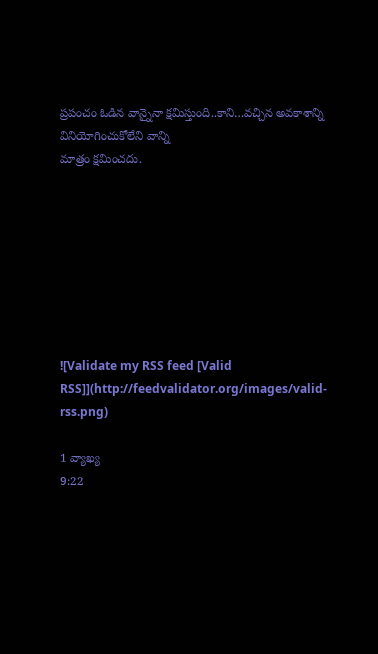ప్రపంచం ఓడిన వాన్నైనా క్షమిస్తుంది..కాని…వచ్చిన అవకాశాన్ని వినియోగించుకోలేని వాన్ని
మాత్రం క్షమించదు.








![Validate my RSS feed [Valid RSS]](http://feedvalidator.org/images/valid-rss.png)

1 వ్యాఖ్య
9:22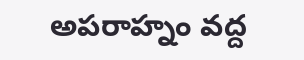అపరాహ్నం వద్ద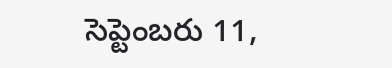సెప్టెంబరు 11,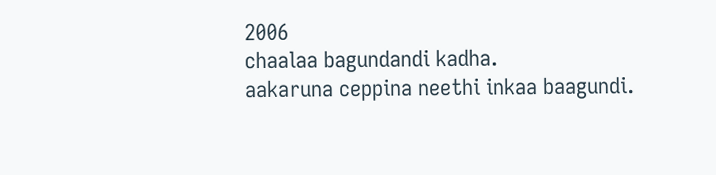2006
chaalaa bagundandi kadha.
aakaruna ceppina neethi inkaa baagundi.